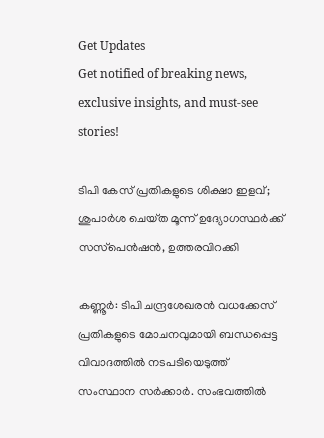Get Updates
Get notified of breaking news, exclusive insights, and must-see stories!

ടിപി കേസ് പ്രതികളുടെ ശിക്ഷാ ഇളവ്; ശുപാർശ ചെയ്‌ത മൂന്ന് ഉദ്യോഗസ്ഥർക്ക് സസ്‌പെൻഷൻ, ഉത്തരവിറക്കി

കണ്ണൂർ: ടിപി ചന്ദ്രശേഖരൻ വധക്കേസ് പ്രതികളുടെ മോചനവുമായി ബന്ധപ്പെട്ട വിവാദത്തിൽ നടപടിയെടുത്ത് സംസ്ഥാന സർക്കാർ. സംഭവത്തിൽ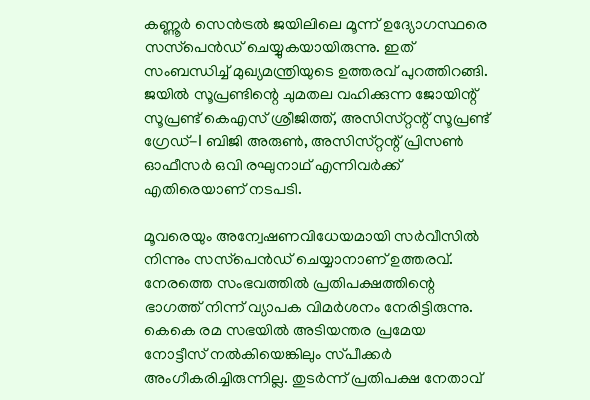കണ്ണൂർ സെൻട്രൽ ജയിലിലെ മൂന്ന് ഉദ്യോഗസ്ഥരെ സസ്‌പെൻഡ് ചെയ്യുകയായിരുന്നു. ഇത് സംബന്ധിച്ച് മുഖ്യമന്ത്രിയുടെ ഉത്തരവ് പുറത്തിറങ്ങി. ജയിൽ സൂപ്രണ്ടിന്റെ ചുമതല വഹിക്കുന്ന ജോയിന്റ് സൂപ്രണ്ട് കെഎസ് ശ്രീജിത്ത്, അസിസ്‌റ്റന്റ് സൂപ്രണ്ട് ഗ്രേഡ്-I ബിജി അരുണ്‍, അസിസ്‌റ്റന്റ് പ്രിസണ്‍ ഓഫീസര്‍ ഒവി രഘുനാഥ് എന്നിവർക്ക് എതിരെയാണ് നടപടി.

മൂവരെയും അന്വേഷണവിധേയമായി സര്‍വീസില്‍ നിന്നും സസ്‌പെൻഡ് ചെയ്യാനാണ് ഉത്തരവ്. നേരത്തെ സംഭവത്തിൽ പ്രതിപക്ഷത്തിന്റെ ഭാഗത്ത് നിന്ന് വ്യാപക വിമർശനം നേരിട്ടിരുന്നു. കെകെ രമ സഭയിൽ അടിയന്തര പ്രമേയ നോട്ടീസ് നൽകിയെങ്കിലും സ്‌പീക്കർ അംഗീകരിച്ചിരുന്നില്ല. തുടർന്ന് പ്രതിപക്ഷ നേതാവ്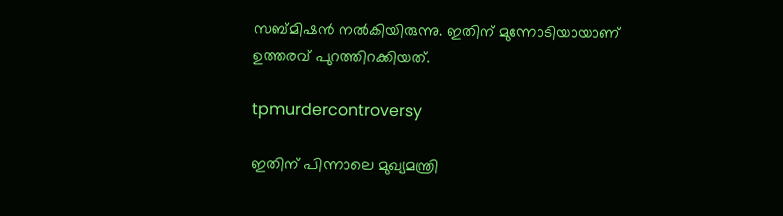സബ്‌മിഷൻ നൽകിയിരുന്നു. ഇതിന് മുന്നോടിയായാണ് ഉത്തരവ് പുറത്തിറക്കിയത്.

tpmurdercontroversy

ഇതിന് പിന്നാലെ മുഖ്യമന്ത്രി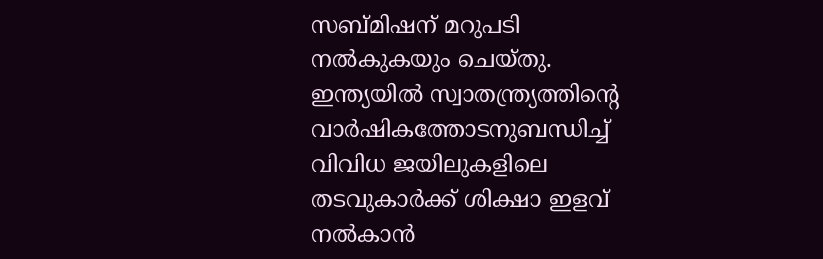സബ്‌മിഷന് മറുപടി നൽകുകയും ചെയ്‌തു. ഇന്ത്യയിൽ സ്വാതന്ത്ര്യത്തിന്റെ വാര്‍ഷികത്തോടനുബന്ധിച്ച് വിവിധ ജയിലുകളിലെ തടവുകാര്‍ക്ക് ശിക്ഷാ ഇളവ് നല്‍കാന്‍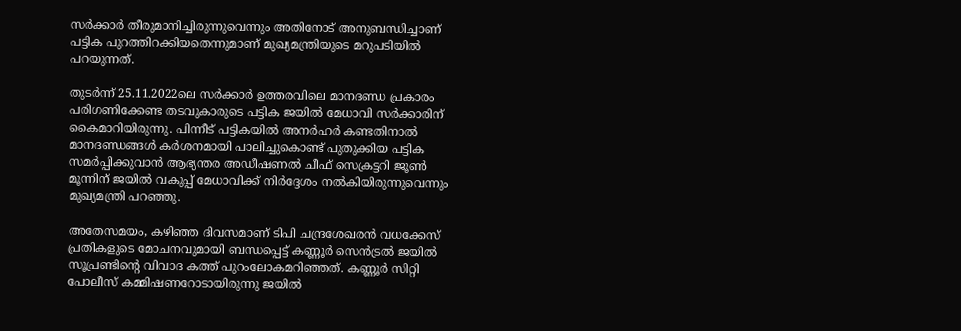സര്‍ക്കാര്‍ തീരുമാനിച്ചിരുന്നുവെന്നും അതിനോട് അനുബന്ധിച്ചാണ് പട്ടിക പുറത്തിറക്കിയതെന്നുമാണ് മുഖ്യമന്ത്രിയുടെ മറുപടിയിൽ പറയുന്നത്.

തുടർന്ന് 25.11.2022ലെ സര്‍ക്കാര്‍ ഉത്തരവിലെ മാനദണ്ഡ പ്രകാരം പരിഗണിക്കേണ്ട തടവുകാരുടെ പട്ടിക ജയില്‍ മേധാവി സര്‍ക്കാരിന് കൈമാറിയിരുന്നു. പിന്നീട് പട്ടികയിൽ അനർഹർ കണ്ടതിനാല്‍ മാനദണ്ഡങ്ങള്‍ കര്‍ശനമായി പാലിച്ചുകൊണ്ട് പുതുക്കിയ പട്ടിക സമര്‍പ്പിക്കുവാന്‍ ആഭ്യന്തര അഡീഷണല്‍ ചീഫ് സെക്രട്ടറി ജൂൺ മൂന്നിന് ജയില്‍ വകുപ്പ് മേധാവിക്ക് നിര്‍ദ്ദേശം നല്‍കിയിരുന്നുവെന്നും മുഖ്യമന്ത്രി പറഞ്ഞു.

അതേസമയം, കഴിഞ്ഞ ദിവസമാണ് ടിപി ചന്ദ്രശേഖരൻ വധക്കേസ് പ്രതികളുടെ മോചനവുമായി ബന്ധപ്പെട്ട് കണ്ണൂർ സെൻട്രൽ ജയിൽ സൂപ്രണ്ടിന്റെ വിവാദ കത്ത് പുറംലോകമറിഞ്ഞത്. കണ്ണൂർ സിറ്റി പോലീസ് കമ്മിഷണറോടായിരുന്നു ജയിൽ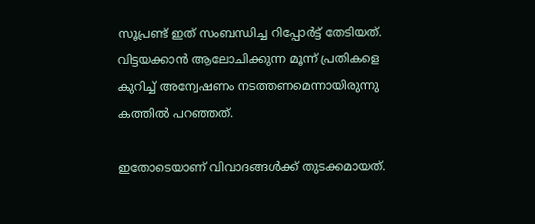സൂപ്രണ്ട് ഇത് സംബന്ധിച്ച റിപ്പോർട്ട് തേടിയത്. വിട്ടയക്കാൻ ആലോചിക്കുന്ന മൂന്ന് പ്രതികളെ കുറിച്ച് അന്വേഷണം നടത്തണമെന്നായിരുന്നു കത്തിൽ പറഞ്ഞത്.

ഇതോടെയാണ് വിവാദങ്ങൾക്ക് തുടക്കമായത്.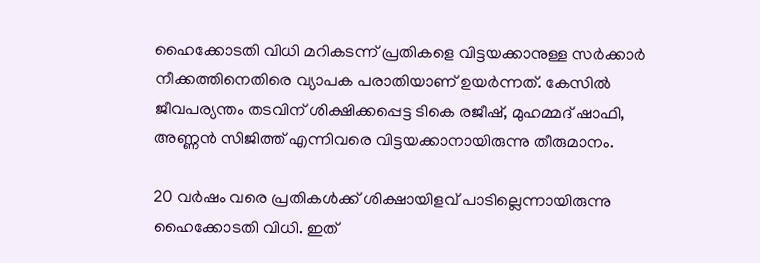ഹൈക്കോടതി വിധി മറികടന്ന് പ്രതികളെ വിട്ടയക്കാനുള്ള സർക്കാർ നീക്കത്തിനെതിരെ വ്യാപക പരാതിയാണ് ഉയർന്നത്. കേസിൽ ജീവപര്യന്തം തടവിന് ശിക്ഷിക്കപ്പെട്ട ടികെ രജീഷ്, മുഹമ്മദ് ഷാഫി, അണ്ണൻ സിജിത്ത് എന്നിവരെ വിട്ടയക്കാനായിരുന്നു തീരുമാനം.

20 വർഷം വരെ പ്രതികൾക്ക് ശിക്ഷായിളവ് പാടില്ലെന്നായിരുന്നു ഹൈക്കോടതി വിധി. ഇത്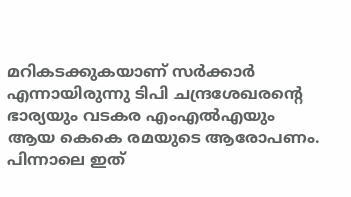മറികടക്കുകയാണ് സർക്കാർ എന്നായിരുന്നു ടിപി ചന്ദ്രശേഖരന്റെ ഭാര്യയും വടകര എംഎൽഎയും ആയ കെകെ രമയുടെ ആരോപണം. പിന്നാലെ ഇത്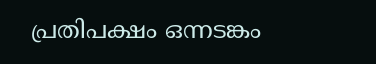പ്രതിപക്ഷം ഒന്നടങ്കം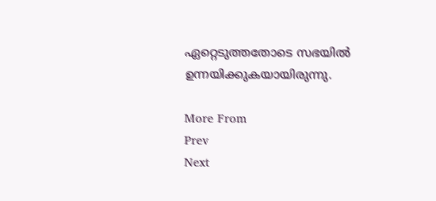ഏറ്റെടുത്തതോടെ സഭയിൽ ഉന്നയിക്കുകയായിരുന്നു.

More From
Prev
Next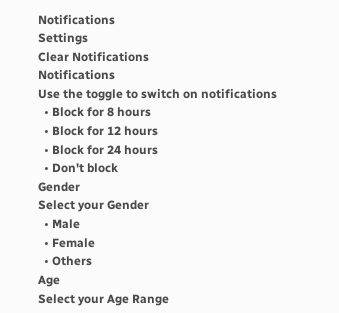Notifications
Settings
Clear Notifications
Notifications
Use the toggle to switch on notifications
  • Block for 8 hours
  • Block for 12 hours
  • Block for 24 hours
  • Don't block
Gender
Select your Gender
  • Male
  • Female
  • Others
Age
Select your Age Range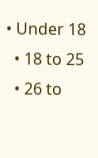• Under 18
  • 18 to 25
  • 26 to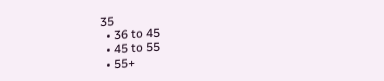35
  • 36 to 45
  • 45 to 55
  • 55+